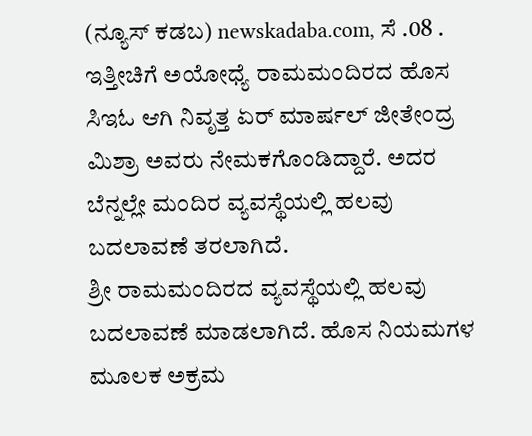(ನ್ಯೂಸ್ ಕಡಬ) newskadaba.com, ಸೆ .08 . ಇತ್ತೀಚಿಗೆ ಅಯೋಧ್ಯೆ ರಾಮಮಂದಿರದ ಹೊಸ ಸಿಇಓ ಆಗಿ ನಿವೃತ್ತ ಏರ್ ಮಾರ್ಷಲ್ ಜೀತೇಂದ್ರ ಮಿಶ್ರಾ ಅವರು ನೇಮಕಗೊಂಡಿದ್ದಾರೆ. ಅದರ ಬೆನ್ನಲ್ಲೇ ಮಂದಿರ ವ್ಯವಸ್ಥೆಯಲ್ಲಿ ಹಲವು ಬದಲಾವಣೆ ತರಲಾಗಿದೆ.
ಶ್ರೀ ರಾಮಮಂದಿರದ ವ್ಯವಸ್ಥೆಯಲ್ಲಿ ಹಲವು ಬದಲಾವಣೆ ಮಾಡಲಾಗಿದೆ. ಹೊಸ ನಿಯಮಗಳ ಮೂಲಕ ಅಕ್ರಮ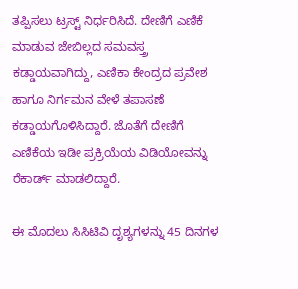ತಪ್ಪಿಸಲು ಟ್ರಸ್ಟ್ ನಿರ್ಧರಿಸಿದೆ. ದೇಣಿಗೆ ಎಣಿಕೆ ಮಾಡುವ ಜೇಬಿಲ್ಲದ ಸಮವಸ್ತ್ರ ಕಡ್ಡಾಯವಾಗಿದ್ದು, ಎಣಿಕಾ ಕೇಂದ್ರದ ಪ್ರವೇಶ ಹಾಗೂ ನಿರ್ಗಮನ ವೇಳೆ ತಪಾಸಣೆ ಕಡ್ಡಾಯಗೊಳಿಸಿದ್ದಾರೆ. ಜೊತೆಗೆ ದೇಣಿಗೆ ಎಣಿಕೆಯ ಇಡೀ ಪ್ರಕ್ರಿಯೆಯ ವಿಡಿಯೋವನ್ನು ರೆಕಾರ್ಡ್ ಮಾಡಲಿದ್ದಾರೆ.

ಈ ಮೊದಲು ಸಿಸಿಟಿವಿ ದೃಶ್ಯಗಳನ್ನು 45 ದಿನಗಳ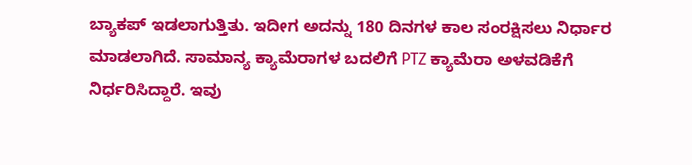ಬ್ಯಾಕಪ್ ಇಡಲಾಗುತ್ತಿತು. ಇದೀಗ ಅದನ್ನು 180 ದಿನಗಳ ಕಾಲ ಸಂರಕ್ಷಿಸಲು ನಿರ್ಧಾರ ಮಾಡಲಾಗಿದೆ. ಸಾಮಾನ್ಯ ಕ್ಯಾಮೆರಾಗಳ ಬದಲಿಗೆ PTZ ಕ್ಯಾಮೆರಾ ಅಳವಡಿಕೆಗೆ ನಿರ್ಧರಿಸಿದ್ದಾರೆ. ಇವು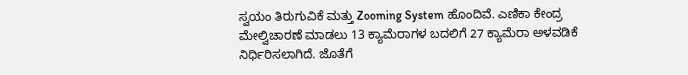ಸ್ವಯಂ ತಿರುಗುವಿಕೆ ಮತ್ತು Zooming System ಹೊಂದಿವೆ. ಎಣಿಕಾ ಕೇಂದ್ರ ಮೇಲ್ವಿಚಾರಣೆ ಮಾಡಲು 13 ಕ್ಯಾಮೆರಾಗಳ ಬದಲಿಗೆ 27 ಕ್ಯಾಮೆರಾ ಅಳವಡಿಕೆ ನಿರ್ಧಿರಿಸಲಾಗಿದೆ. ಜೊತೆಗೆ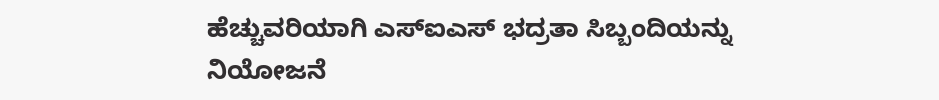ಹೆಚ್ಚುವರಿಯಾಗಿ ಎಸ್ಐಎಸ್ ಭದ್ರತಾ ಸಿಬ್ಬಂದಿಯನ್ನು ನಿಯೋಜನೆ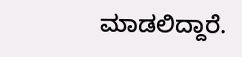ಮಾಡಲಿದ್ದಾರೆ.